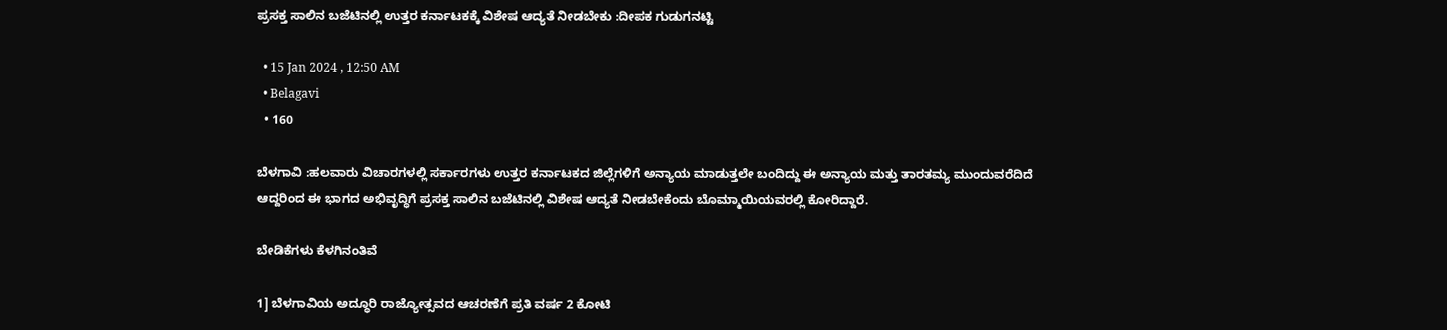ಪ್ರಸಕ್ತ ಸಾಲಿನ ಬಜೆಟಿನಲ್ಲಿ ಉತ್ತರ ಕರ್ನಾಟಕಕ್ಕೆ ವಿಶೇಷ ಆದ್ಯತೆ ನೀಡಬೇಕು :ದೀಪಕ ಗುಡುಗನಟ್ಟಿ

  • 15 Jan 2024 , 12:50 AM
  • Belagavi
  • 160

ಬೆಳಗಾವಿ :ಹಲವಾರು ವಿಚಾರಗಳಲ್ಲಿ ಸರ್ಕಾರಗಳು ಉತ್ತರ ಕರ್ನಾಟಕದ ಜಿಲ್ಲೆಗಳಿಗೆ ಅನ್ಯಾಯ ಮಾಡುತ್ತಲೇ ಬಂದಿದ್ದು ಈ ಅನ್ಯಾಯ ಮತ್ತು ತಾರತಮ್ಯ ಮುಂದುವರೆದಿದೆ ಆದ್ದರಿಂದ ಈ ಭಾಗದ ಅಭಿವೃದ್ಧಿಗೆ ಪ್ರಸಕ್ತ ಸಾಲಿನ ಬಜೆಟಿನಲ್ಲಿ ವಿಶೇಷ ಆದ್ಯತೆ ನೀಡಬೇಕೆಂದು ಬೊಮ್ಮಾಯಿಯವರಲ್ಲಿ ಕೋರಿದ್ದಾರೆ.

ಬೇಡಿಕೆಗಳು ಕೆಳಗಿನಂತಿವೆ

1] ಬೆಳಗಾವಿಯ ಅದ್ಧೂರಿ ರಾಜ್ಯೋತ್ಸವದ ಆಚರಣೆಗೆ ಪ್ರತಿ ವರ್ಷ 2 ಕೋಟಿ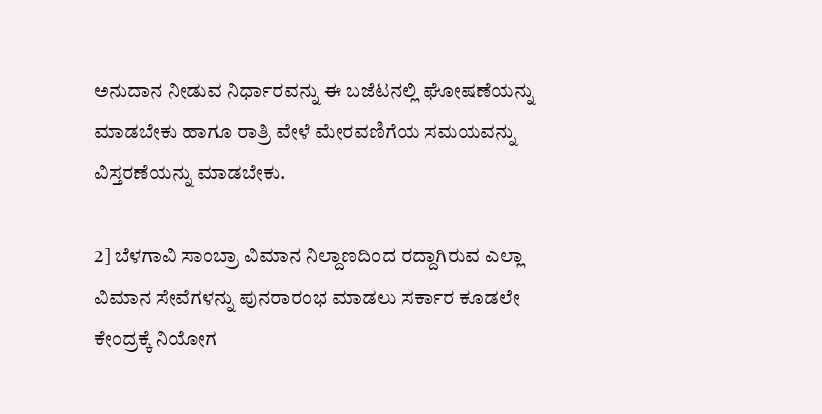ಅನುದಾನ ನೀಡುವ ನಿರ್ಧಾರವನ್ನು ಈ ಬಜೆಟನಲ್ಲಿ ಘೋಷಣೆಯನ್ನು ಮಾಡಬೇಕು ಹಾಗೂ ರಾತ್ರಿ ವೇಳೆ ಮೇರವಣಿಗೆಯ ಸಮಯವನ್ನು ವಿಸ್ತರಣೆಯನ್ನು ಮಾಡಬೇಕು.

2] ಬೆಳಗಾವಿ ಸಾಂಬ್ರಾ ವಿಮಾನ ನಿಲ್ದಾಣದಿಂದ ರದ್ದಾಗಿರುವ ಎಲ್ಲಾ ವಿಮಾನ ಸೇವೆಗಳನ್ನು ಪುನರಾರಂಭ ಮಾಡಲು ಸರ್ಕಾರ ಕೂಡಲೇ ಕೇಂದ್ರಕ್ಕೆ ನಿಯೋಗ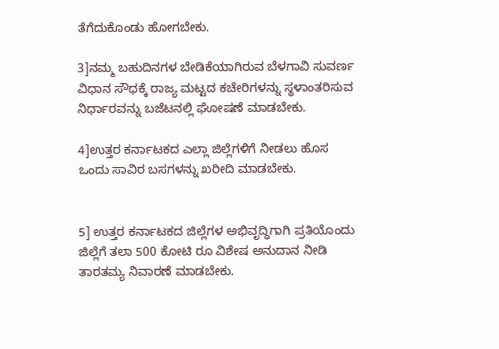ತೆಗೆದುಕೊಂಡು ಹೋಗಬೇಕು.

3]ನಮ್ಮ ಬಹುದಿನಗಳ ಬೇಡಿಕೆಯಾಗಿರುವ ಬೆಳಗಾವಿ ಸುವರ್ಣ ವಿಧಾನ ಸೌಧಕ್ಕೆ ರಾಜ್ಯ ಮಟ್ಟದ ಕಚೇರಿಗಳನ್ನು ಸ್ಥಳಾಂತರಿಸುವ ನಿರ್ಧಾರವನ್ನು ಬಜೆಟನಲ್ಲಿ ಘೋಷಣೆ ಮಾಡಬೇಕು.

4]ಉತ್ತರ ಕರ್ನಾಟಕದ ಎಲ್ಲಾ ಜಿಲ್ಲೆಗಳಿಗೆ ನೀಡಲು ಹೊಸ ಒಂದು ಸಾವಿರ ಬಸಗಳನ್ನು ಖರೀದಿ ಮಾಡಬೇಕು.


5] ಉತ್ತರ ಕರ್ನಾಟಕದ ಜಿಲ್ಲೆಗಳ ಅಭಿವೃದ್ಧಿಗಾಗಿ ಪ್ರತಿಯೊಂದು ಜಿಲ್ಲೆಗೆ ತಲಾ 500 ಕೋಟಿ ರೂ ವಿಶೇಷ ಅನುದಾನ ನೀಡಿ ತಾರತಮ್ಯ ನಿವಾರಣೆ ಮಾಡಬೇಕು.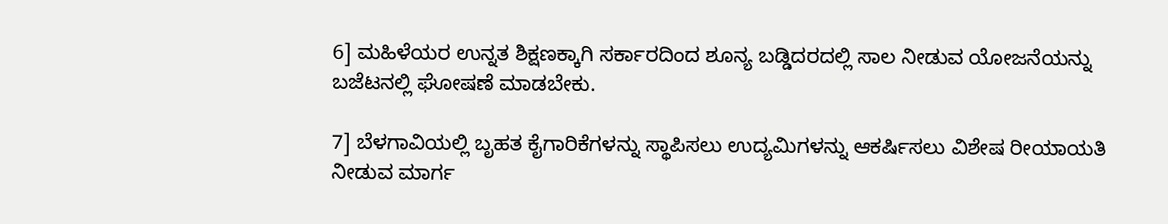6] ಮಹಿಳೆಯರ ಉನ್ನತ ಶಿಕ್ಷಣಕ್ಕಾಗಿ ಸರ್ಕಾರದಿಂದ ಶೂನ್ಯ ಬಡ್ಡಿದರದಲ್ಲಿ ಸಾಲ ನೀಡುವ ಯೋಜನೆಯನ್ನು ಬಜೆಟನಲ್ಲಿ ಘೋಷಣೆ ಮಾಡಬೇಕು.

7] ಬೆಳಗಾವಿಯಲ್ಲಿ ಬೃಹತ ಕೈಗಾರಿಕೆಗಳನ್ನು ಸ್ಥಾಪಿಸಲು ಉದ್ಯಮಿಗಳನ್ನು ಆಕರ್ಷಿಸಲು ವಿಶೇಷ ರೀಯಾಯತಿ ನೀಡುವ ಮಾರ್ಗ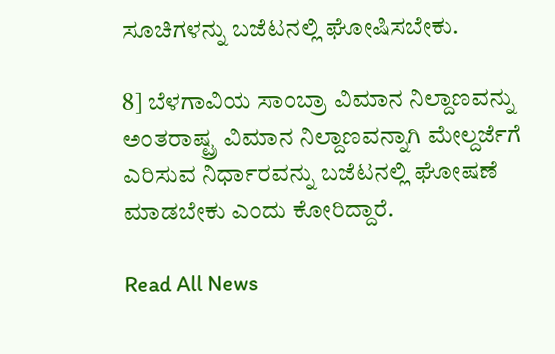ಸೂಚಿಗಳನ್ನು ಬಜೆಟನಲ್ಲಿ ಘೋಷಿಸಬೇಕು.

8] ಬೆಳಗಾವಿಯ ಸಾಂಬ್ರಾ ವಿಮಾನ ನಿಲ್ದಾಣವನ್ನು ಅಂತರಾಷ್ಟ್ರ ವಿಮಾನ ನಿಲ್ದಾಣವನ್ನಾಗಿ ಮೇಲ್ದರ್ಜೆಗೆ ಎರಿಸುವ ನಿರ್ಧಾರವನ್ನು ಬಜೆಟನಲ್ಲಿ ಘೋಷಣೆ ಮಾಡಬೇಕು ಎಂದು ಕೋರಿದ್ದಾರೆ.

Read All News